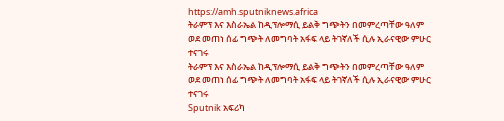https://amh.sputniknews.africa
ትራምፕ እና እስራኤል ከዲፕሎማሲ ይልቅ ግጭትን በመምረጣቸው ዓለም ወደ መጠነ ሰፊ ግጭት ለመግባት አፋፍ ላይ ትገኛለች ሲሉ ኢራናዊው ምሁር ተናገሩ
ትራምፕ እና እስራኤል ከዲፕሎማሲ ይልቅ ግጭትን በመምረጣቸው ዓለም ወደ መጠነ ሰፊ ግጭት ለመግባት አፋፍ ላይ ትገኛለች ሲሉ ኢራናዊው ምሁር ተናገሩ
Sputnik አፍሪካ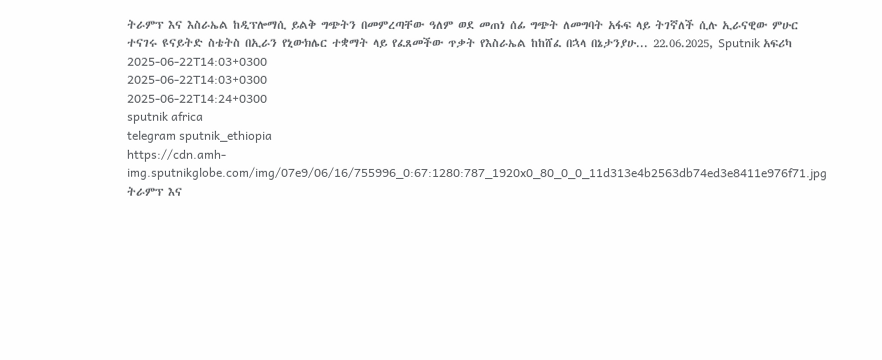ትራምፕ እና እስራኤል ከዲፕሎማሲ ይልቅ ግጭትን በመምረጣቸው ዓለም ወደ መጠነ ሰፊ ግጭት ለመግባት አፋፍ ላይ ትገኛለች ሲሉ ኢራናዊው ምሁር ተናገሩ ዩናይትድ ስቴትስ በኢራን የኒውክሌር ተቋማት ላይ የፈጸመችው ጥቃት የእስራኤል ከከሸፈ በኋላ በኔታንያሁ... 22.06.2025, Sputnik አፍሪካ
2025-06-22T14:03+0300
2025-06-22T14:03+0300
2025-06-22T14:24+0300
sputnik africa
telegram sputnik_ethiopia
https://cdn.amh-img.sputnikglobe.com/img/07e9/06/16/755996_0:67:1280:787_1920x0_80_0_0_11d313e4b2563db74ed3e8411e976f71.jpg
ትራምፕ እና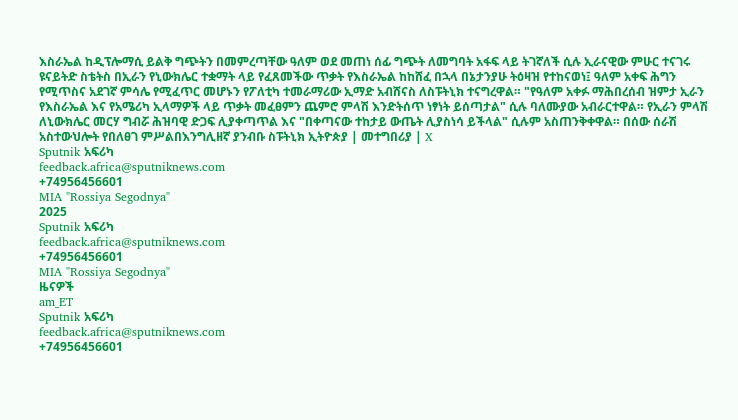እስራኤል ከዲፕሎማሲ ይልቅ ግጭትን በመምረጣቸው ዓለም ወደ መጠነ ሰፊ ግጭት ለመግባት አፋፍ ላይ ትገኛለች ሲሉ ኢራናዊው ምሁር ተናገሩ ዩናይትድ ስቴትስ በኢራን የኒውክሌር ተቋማት ላይ የፈጸመችው ጥቃት የእስራኤል ከከሸፈ በኋላ በኔታንያሁ ትዕዛዝ የተከናወነ፤ ዓለም አቀፍ ሕግን የሚጥስና አደገኛ ምሳሌ የሚፈጥር መሆኑን የፖለቲካ ተመራማሪው ኢማድ አብሸናስ ለስፑትኒክ ተናግረዋል። "የዓለም አቀፉ ማሕበረሰብ ዝምታ ኢራን የእስራኤል እና የአሜሪካ ኢላማዎች ላይ ጥቃት መፈፀምን ጨምሮ ምላሽ እንድትሰጥ ነፃነት ይሰጣታል" ሲሉ ባለሙያው አብራርተዋል። የኢራን ምላሽ ለኒውክሌር መርሃ ግብሯ ሕዝባዊ ድጋፍ ሊያቀጣጥል እና "በቀጣናው ተከታይ ውጤት ሊያስነሳ ይችላል" ሲሉም አስጠንቅቀዋል። በሰው ሰራሽ አስተውህሎት የበለፀገ ምሥልበእንግሊዘኛ ያንብቡ ስፑትኒክ ኢትዮጵያ | መተግበሪያ | X
Sputnik አፍሪካ
feedback.africa@sputniknews.com
+74956456601
MIA "Rossiya Segodnya"
2025
Sputnik አፍሪካ
feedback.africa@sputniknews.com
+74956456601
MIA "Rossiya Segodnya"
ዜናዎች
am_ET
Sputnik አፍሪካ
feedback.africa@sputniknews.com
+74956456601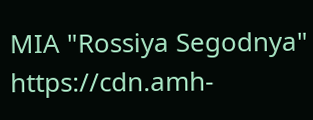MIA "Rossiya Segodnya"
https://cdn.amh-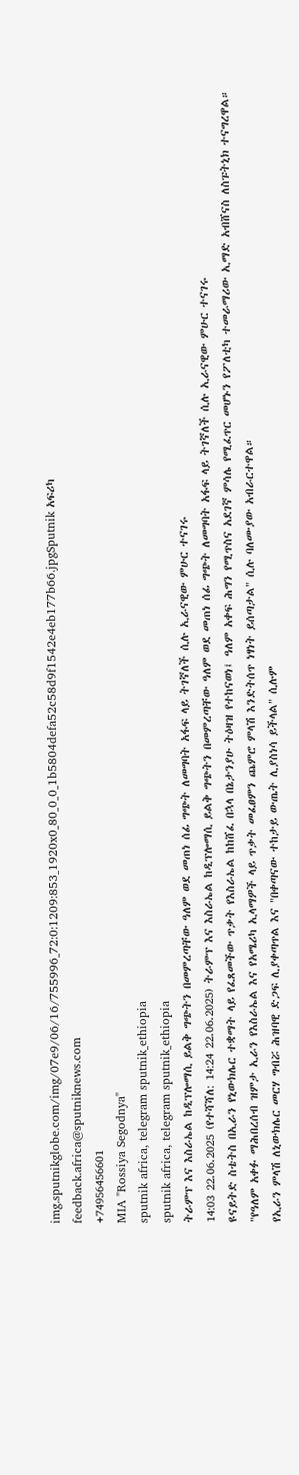img.sputnikglobe.com/img/07e9/06/16/755996_72:0:1209:853_1920x0_80_0_0_1b5804defa52c58d9f1542e4eb177b66.jpgSputnik አፍሪካ
feedback.africa@sputniknews.com
+74956456601
MIA "Rossiya Segodnya"
sputnik africa, telegram sputnik_ethiopia
sputnik africa, telegram sputnik_ethiopia
ትራምፕ እና እስራኤል ከዲፕሎማሲ ይልቅ ግጭትን በመምረጣቸው ዓለም ወደ መጠነ ሰፊ ግጭት ለመግባት አፋፍ ላይ ትገኛለች ሲሉ ኢራናዊው ምሁር ተናገሩ
14:03 22.06.2025 (የተሻሻለ: 14:24 22.06.2025) ትራምፕ እና እስራኤል ከዲፕሎማሲ ይልቅ ግጭትን በመምረጣቸው ዓለም ወደ መጠነ ሰፊ ግጭት ለመግባት አፋፍ ላይ ትገኛለች ሲሉ ኢራናዊው ምሁር ተናገሩ
ዩናይትድ ስቴትስ በኢራን የኒውክሌር ተቋማት ላይ የፈጸመችው ጥቃት የእስራኤል ከከሸፈ በኋላ በኔታንያሁ ትዕዛዝ የተከናወነ፤ ዓለም አቀፍ ሕግን የሚጥስና አደገኛ ምሳሌ የሚፈጥር መሆኑን የፖለቲካ ተመራማሪው ኢማድ አብሸናስ ለስፑትኒክ ተናግረዋል።
"የዓለም አቀፉ ማሕበረሰብ ዝምታ ኢራን የእስራኤል እና የአሜሪካ ኢላማዎች ላይ ጥቃት መፈፀምን ጨምሮ ምላሽ እንድትሰጥ ነፃነት ይሰጣታል" ሲሉ ባለሙያው አብራርተዋል።
የኢራን ምላሽ ለኒውክሌር መርሃ ግብሯ ሕዝባዊ ድጋፍ ሊያቀጣጥል እና "በቀጣናው ተከታይ ውጤት ሊያስነሳ ይችላል" ሲሉም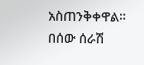አስጠንቅቀዋል።
በሰው ሰራሽ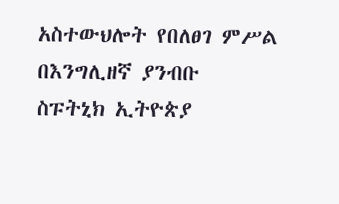አስተውህሎት የበለፀገ ምሥል
በእንግሊዘኛ ያንብቡ
ስፑትኒክ ኢትዮጵያ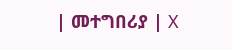| መተግበሪያ | X